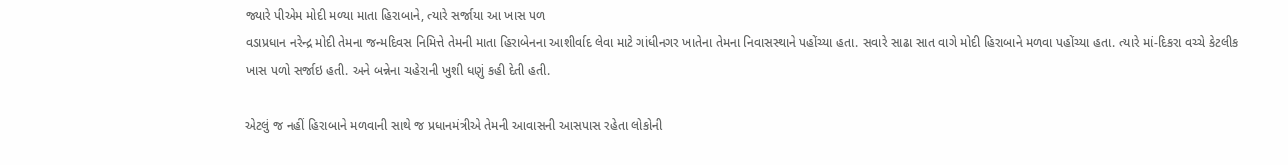જ્યારે પીએમ મોદી મળ્યા માતા હિરાબાને, ત્યારે સર્જાયા આ ખાસ પળ
વડાપ્રધાન નરેન્દ્ર મોદી તેમના જન્મદિવસ નિમિત્તે તેમની માતા હિરાબેનના આશીર્વાદ લેવા માટે ગાંધીનગર ખાતેના તેમના નિવાસસ્થાને પહોંચ્યા હતા. સવારે સાઢા સાત વાગે મોદી હિરાબાને મળવા પહોંચ્યા હતા. ત્યારે માં-દિકરા વચ્ચે કેટલીક ખાસ પળો સર્જાઇ હતી. અને બન્નેના ચહેરાની ખુશી ધણું કહી દેતી હતી.

એટલું જ નહીં હિરાબાને મળવાની સાથે જ પ્રધાનમંત્રીએ તેમની આવાસની આસપાસ રહેતા લોકોની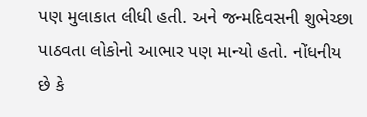પણ મુલાકાત લીધી હતી. અને જન્મદિવસની શુભેચ્છા પાઠવતા લોકોનો આભાર પણ માન્યો હતો. નોંધનીય છે કે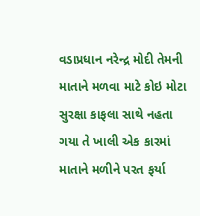વડાપ્રધાન નરેન્દ્ર મોદી તેમની માતાને મળવા માટે કોઇ મોટા સુરક્ષા કાફલા સાથે નહતા ગયા તે ખાલી એક કારમાં માતાને મળીને પરત ફર્યા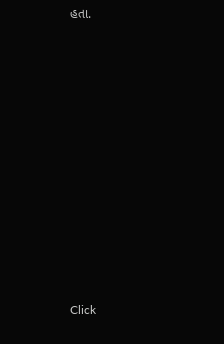હતા.












Click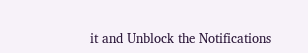it and Unblock the Notifications